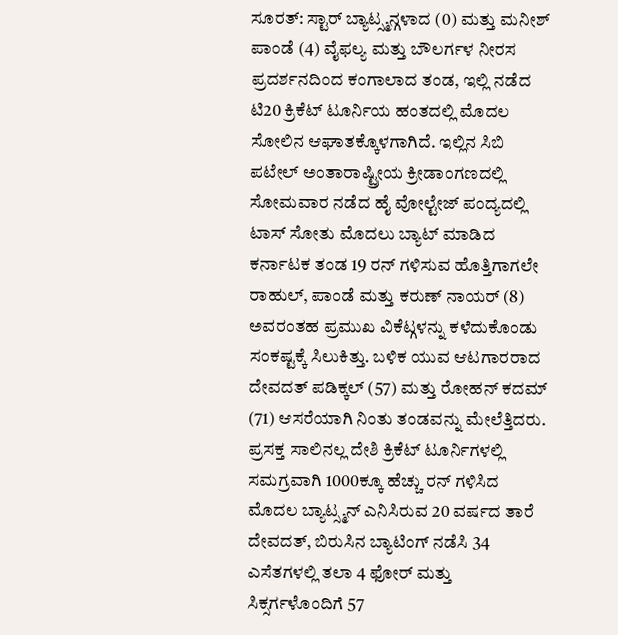ಸೂರತ್: ಸ್ಟಾರ್ ಬ್ಯಾಟ್ಸ್ಮನ್ಗಳಾದ (0) ಮತ್ತು ಮನೀಶ್ ಪಾಂಡೆ (4) ವೈಫಲ್ಯ ಮತ್ತು ಬೌಲರ್ಗಳ ನೀರಸ ಪ್ರದರ್ಶನದಿಂದ ಕಂಗಾಲಾದ ತಂಡ, ಇಲ್ಲಿ ನಡೆದ ಟಿ20 ಕ್ರಿಕೆಟ್ ಟೂರ್ನಿಯ ಹಂತದಲ್ಲಿ ಮೊದಲ ಸೋಲಿನ ಆಘಾತಕ್ಕೊಳಗಾಗಿದೆ. ಇಲ್ಲಿನ ಸಿಬಿ ಪಟೇಲ್ ಅಂತಾರಾಷ್ಟ್ರೀಯ ಕ್ರೀಡಾಂಗಣದಲ್ಲಿ ಸೋಮವಾರ ನಡೆದ ಹೈ ವೋಲ್ಟೇಜ್ ಪಂದ್ಯದಲ್ಲಿ ಟಾಸ್ ಸೋತು ಮೊದಲು ಬ್ಯಾಟ್ ಮಾಡಿದ ಕರ್ನಾಟಕ ತಂಡ 19 ರನ್ ಗಳಿಸುವ ಹೊತ್ತಿಗಾಗಲೇ ರಾಹುಲ್, ಪಾಂಡೆ ಮತ್ತು ಕರುಣ್ ನಾಯರ್ (8) ಅವರಂತಹ ಪ್ರಮುಖ ವಿಕೆಟ್ಗಳನ್ನು ಕಳೆದುಕೊಂಡು ಸಂಕಷ್ಟಕ್ಕೆ ಸಿಲುಕಿತ್ತು. ಬಳಿಕ ಯುವ ಆಟಗಾರರಾದ ದೇವದತ್ ಪಡಿಕ್ಕಲ್ (57) ಮತ್ತು ರೋಹನ್ ಕದಮ್ (71) ಆಸರೆಯಾಗಿ ನಿಂತು ತಂಡವನ್ನು ಮೇಲೆತ್ತಿದರು. ಪ್ರಸಕ್ತ ಸಾಲಿನಲ್ಲ ದೇಶಿ ಕ್ರಿಕೆಟ್ ಟೂರ್ನಿಗಳಲ್ಲಿ ಸಮಗ್ರವಾಗಿ 1000ಕ್ಕೂ ಹೆಚ್ಚು ರನ್ ಗಳಿಸಿದ ಮೊದಲ ಬ್ಯಾಟ್ಸ್ಮನ್ ಎನಿಸಿರುವ 20 ವರ್ಷದ ತಾರೆ ದೇವದತ್, ಬಿರುಸಿನ ಬ್ಯಾಟಿಂಗ್ ನಡೆಸಿ 34 ಎಸೆತಗಳಲ್ಲಿ ತಲಾ 4 ಫೋರ್ ಮತ್ತು ಸಿಕ್ಸರ್ಗಳೊಂದಿಗೆ 57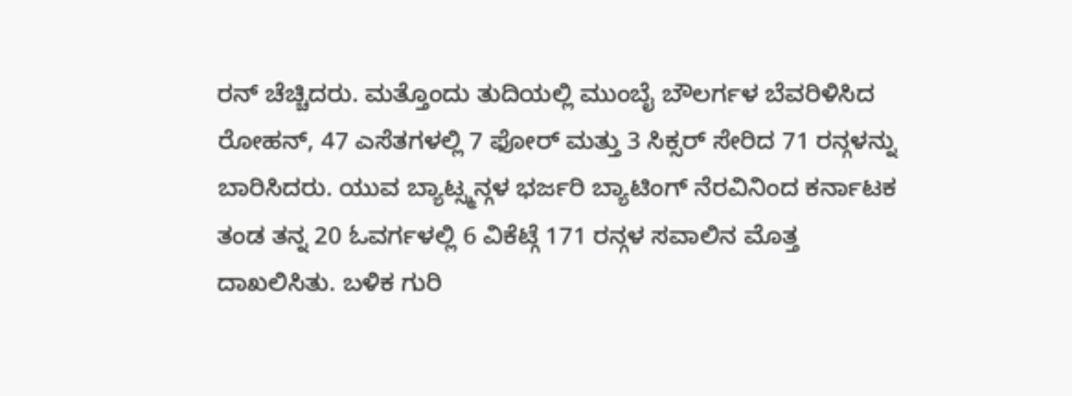ರನ್ ಚೆಚ್ಚಿದರು. ಮತ್ತೊಂದು ತುದಿಯಲ್ಲಿ ಮುಂಬೈ ಬೌಲರ್ಗಳ ಬೆವರಿಳಿಸಿದ ರೋಹನ್, 47 ಎಸೆತಗಳಲ್ಲಿ 7 ಫೋರ್ ಮತ್ತು 3 ಸಿಕ್ಸರ್ ಸೇರಿದ 71 ರನ್ಗಳನ್ನು ಬಾರಿಸಿದರು. ಯುವ ಬ್ಯಾಟ್ಸ್ಮನ್ಗಳ ಭರ್ಜರಿ ಬ್ಯಾಟಿಂಗ್ ನೆರವಿನಿಂದ ಕರ್ನಾಟಕ ತಂಡ ತನ್ನ 20 ಓವರ್ಗಳಲ್ಲಿ 6 ವಿಕೆಟ್ಗೆ 171 ರನ್ಗಳ ಸವಾಲಿನ ಮೊತ್ತ ದಾಖಲಿಸಿತು. ಬಳಿಕ ಗುರಿ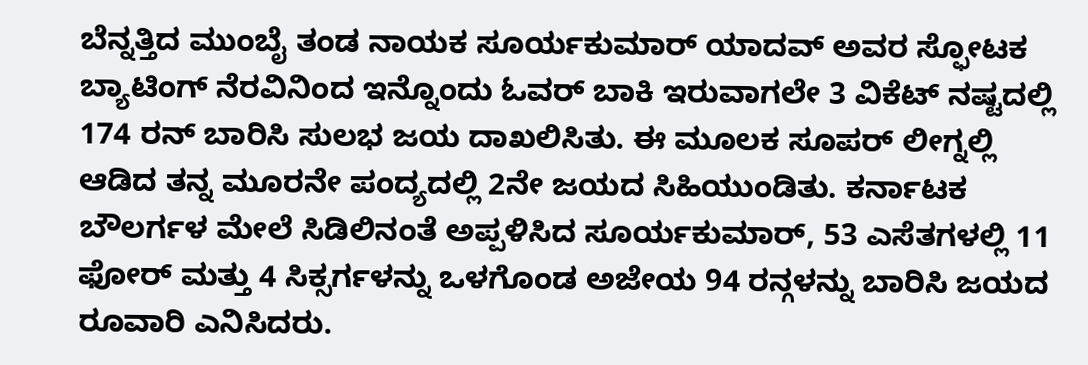ಬೆನ್ನತ್ತಿದ ಮುಂಬೈ ತಂಡ ನಾಯಕ ಸೂರ್ಯಕುಮಾರ್ ಯಾದವ್ ಅವರ ಸ್ಫೋಟಕ ಬ್ಯಾಟಿಂಗ್ ನೆರವಿನಿಂದ ಇನ್ನೊಂದು ಓವರ್ ಬಾಕಿ ಇರುವಾಗಲೇ 3 ವಿಕೆಟ್ ನಷ್ಟದಲ್ಲಿ 174 ರನ್ ಬಾರಿಸಿ ಸುಲಭ ಜಯ ದಾಖಲಿಸಿತು. ಈ ಮೂಲಕ ಸೂಪರ್ ಲೀಗ್ನಲ್ಲಿ ಆಡಿದ ತನ್ನ ಮೂರನೇ ಪಂದ್ಯದಲ್ಲಿ 2ನೇ ಜಯದ ಸಿಹಿಯುಂಡಿತು. ಕರ್ನಾಟಕ ಬೌಲರ್ಗಳ ಮೇಲೆ ಸಿಡಿಲಿನಂತೆ ಅಪ್ಪಳಿಸಿದ ಸೂರ್ಯಕುಮಾರ್, 53 ಎಸೆತಗಳಲ್ಲಿ 11 ಫೋರ್ ಮತ್ತು 4 ಸಿಕ್ಸರ್ಗಳನ್ನು ಒಳಗೊಂಡ ಅಜೇಯ 94 ರನ್ಗಳನ್ನು ಬಾರಿಸಿ ಜಯದ ರೂವಾರಿ ಎನಿಸಿದರು.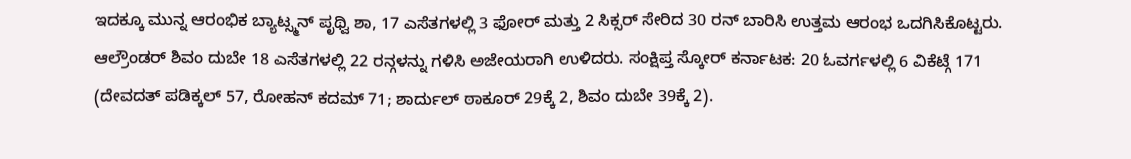ಇದಕ್ಕೂ ಮುನ್ನ ಆರಂಭಿಕ ಬ್ಯಾಟ್ಸ್ಮನ್ ಪೃಥ್ವಿ ಶಾ, 17 ಎಸೆತಗಳಲ್ಲಿ 3 ಫೋರ್ ಮತ್ತು 2 ಸಿಕ್ಸರ್ ಸೇರಿದ 30 ರನ್ ಬಾರಿಸಿ ಉತ್ತಮ ಆರಂಭ ಒದಗಿಸಿಕೊಟ್ಟರು. ಆಲ್ರೌಂಡರ್ ಶಿವಂ ದುಬೇ 18 ಎಸೆತಗಳಲ್ಲಿ 22 ರನ್ಗಳನ್ನು ಗಳಿಸಿ ಅಜೇಯರಾಗಿ ಉಳಿದರು. ಸಂಕ್ಷಿಪ್ತ ಸ್ಕೋರ್ ಕರ್ನಾಟಕ: 20 ಓವರ್ಗಳಲ್ಲಿ 6 ವಿಕೆಟ್ಗೆ 171 (ದೇವದತ್ ಪಡಿಕ್ಕಲ್ 57, ರೋಹನ್ ಕದಮ್ 71; ಶಾರ್ದುಲ್ ಠಾಕೂರ್ 29ಕ್ಕೆ 2, ಶಿವಂ ದುಬೇ 39ಕ್ಕೆ 2).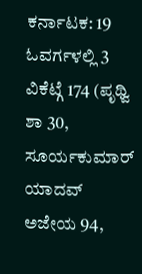ಕರ್ನಾಟಕ: 19 ಓವರ್ಗಳಲ್ಲಿ 3 ವಿಕೆಟ್ಗೆ 174 (ಪೃಥ್ವಿ ಶಾ 30, ಸೂರ್ಯಕುಮಾರ್ ಯಾದವ್ ಅಜೇಯ 94,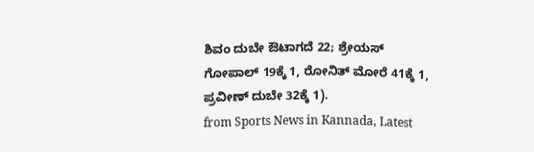ಶಿವಂ ದುಬೇ ಔಟಾಗದೆ 22; ಶ್ರೇಯಸ್ ಗೋಪಾಲ್ 19ಕ್ಕೆ 1, ರೋನಿತ್ ಮೋರೆ 41ಕ್ಕೆ 1, ಪ್ರವೀಣ್ ದುಬೇ 32ಕ್ಕೆ 1).
from Sports News in Kannada, Latest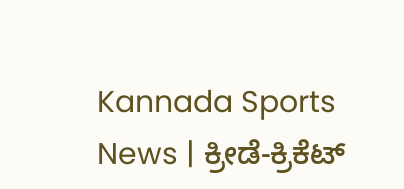Kannada Sports News | ಕ್ರೀಡೆ-ಕ್ರಿಕೆಟ್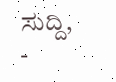ಸುದ್ದಿ, -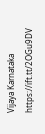Vijaya Karnataka https://ift.tt/2OGu9DV